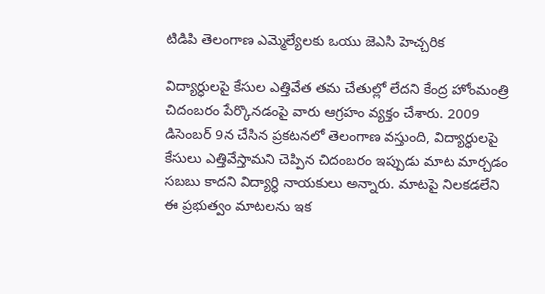టిడిపి తెలంగాణ ఎమ్మెల్యేలకు ఒయు జెఎసి హెచ్చరిక

విద్యార్ధులపై కేసుల ఎత్తివేత తమ చేతుల్లో లేదని కేంద్ర హోంమంత్రి చిదంబరం పేర్కొనడంపై వారు ఆగ్రహం వ్యక్తం చేశారు. 2009 డిసెంబర్ 9న చేసిన ప్రకటనలో తెలంగాణ వస్తుంది, విద్యార్ధులపై కేసులు ఎత్తివేస్తామని చెప్పిన చిదంబరం ఇప్పుడు మాట మార్చడం సబబు కాదని విద్యార్ధి నాయకులు అన్నారు. మాటపై నిలకడలేని ఈ ప్రభుత్వం మాటలను ఇక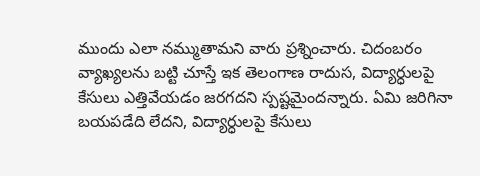ముందు ఎలా నమ్ముతామని వారు ప్రశ్నించారు. చిదంబరం వ్యాఖ్యలను బట్టి చూస్తే ఇక తెలంగాణ రాదుస, విద్యార్ధులపై కేసులు ఎత్తివేయడం జరగదని స్పష్టమైందన్నారు. ఏమి జరిగినా బయపడేది లేదని, విద్యార్ధులపై కేసులు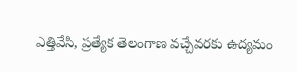ఎత్తివేసి, ప్రత్యేక తెలంగాణ వచ్చేవరకు ఉద్యమం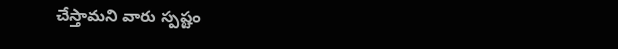చేస్తామని వారు స్పష్టం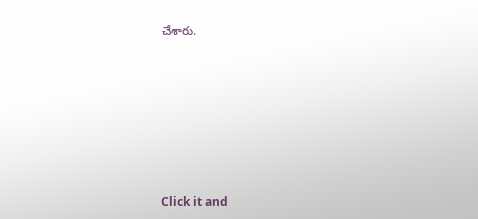చేశారు.












Click it and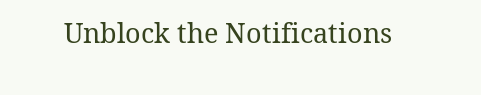Unblock the Notifications